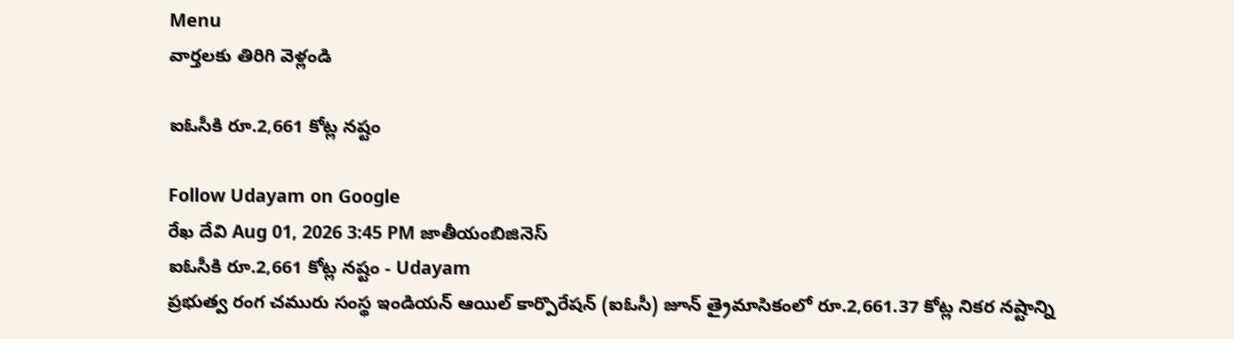Menu
వార్తలకు తిరిగి వెళ్లండి

ఐఓసీకి రూ.2,661 కోట్ల నష్టం

Follow Udayam on Google
రేఖ దేవి Aug 01, 2026 3:45 PM జాతీయంబిజినెస్
ఐఓసీకి రూ.2,661 కోట్ల నష్టం - Udayam
ప్రభుత్వ రంగ చమురు సంస్థ ఇండియన్ ఆయిల్ కార్పొరేషన్ (ఐఓసీ) జూన్ త్రైమాసికంలో రూ.2,661.37 కోట్ల నికర నష్టాన్ని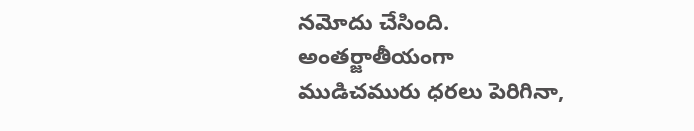నమోదు చేసింది. అంతర్జాతీయంగా ముడిచమురు ధరలు పెరిగినా,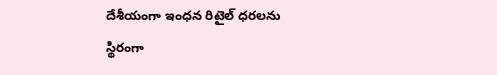దేశీయంగా ఇంధన రిటైల్ ధరలను స్థిరంగా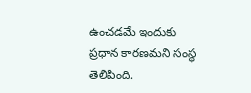ఉంచడమే ఇందుకు ప్రధాన కారణమని సంస్థ తెలిపింది.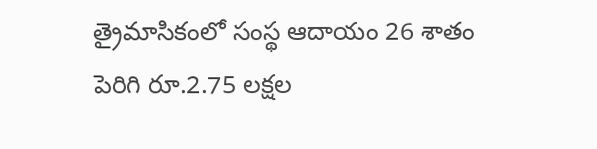త్రైమాసికంలో సంస్థ ఆదాయం 26 శాతం పెరిగి రూ.2.75 లక్షల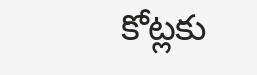కోట్లకు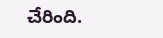చేరింది.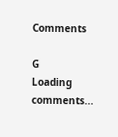Comments

G
Loading comments...